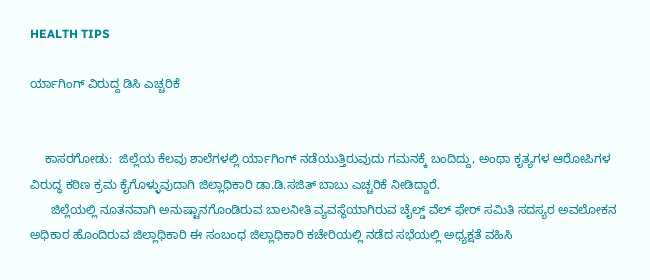HEALTH TIPS

ರ್ಯಾಗಿಂಗ್ ವಿರುದ್ದ ಡಿಸಿ ಎಚ್ಚರಿಕೆ


    ಕಾಸರಗೋಡು:  ಜಿಲ್ಲೆಯ ಕೆಲವು ಶಾಲೆಗಳಲ್ಲಿ ರ್ಯಾಗಿಂಗ್ ನಡೆಯುತ್ತಿರುವುದು ಗಮನಕ್ಕೆ ಬಂದಿದ್ದು, ಅಂಥಾ ಕೃತ್ಯಗಳ ಆರೋಪಿಗಳ ವಿರುದ್ಧ ಕಠಿಣ ಕ್ರಮ ಕೈಗೊಳ್ಳುವುದಾಗಿ ಜಿಲ್ಲಾಧಿಕಾರಿ ಡಾ.ಡಿ.ಸಜಿತ್ ಬಾಬು ಎಚ್ಚರಿಕೆ ನೀಡಿದ್ದಾರೆ.
      ಜಿಲ್ಲೆಯಲ್ಲಿ ನೂತನವಾಗಿ ಅನುಷ್ಟಾನಗೊಂಡಿರುವ ಬಾಲನೀತಿ ವ್ಯವಸ್ಥೆಯಾಗಿರುವ ಚೈಲ್ಡ್ ವೆಲ್ ಫೇರ್ ಸಮಿತಿ ಸದಸ್ಯರ ಅವಲೋಕನ ಅಧಿಕಾರ ಹೊಂದಿರುವ ಜಿಲ್ಲಾಧಿಕಾರಿ ಈ ಸಂಬಂಧ ಜಿಲ್ಲಾಧಿಕಾರಿ ಕಚೇರಿಯಲ್ಲಿ ನಡೆದ ಸಭೆಯಲ್ಲಿ ಅಧ್ಯಕ್ಷತೆ ವಹಿಸಿ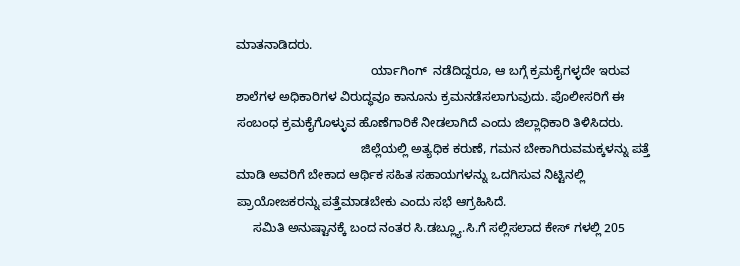ಮಾತನಾಡಿದರು.
                                       ರ್ಯಾಗಿಂಗ್  ನಡೆದಿದ್ದರೂ, ಆ ಬಗ್ಗೆ ಕ್ರಮಕೈಗಳ್ಳದೇ ಇರುವ ಶಾಲೆಗಳ ಅಧಿಕಾರಿಗಳ ವಿರುದ್ಧವೂ ಕಾನೂನು ಕ್ರಮನಡೆಸಲಾಗುವುದು. ಪೊಲೀಸರಿಗೆ ಈ ಸಂಬಂಧ ಕ್ರಮಕೈಗೊಳ್ಳುವ ಹೊಣೆಗಾರಿಕೆ ನೀಡಲಾಗಿದೆ ಎಂದು ಜಿಲ್ಲಾಧಿಕಾರಿ ತಿಳಿಸಿದರು.
                                    ಜಿಲ್ಲೆಯಲ್ಲಿ ಅತ್ಯಧಿಕ ಕರುಣೆ, ಗಮನ ಬೇಕಾಗಿರುವಮಕ್ಕಳನ್ನು ಪತ್ತೆ ಮಾಡಿ ಅವರಿಗೆ ಬೇಕಾದ ಆರ್ಥಿಕ ಸಹಿತ ಸಹಾಯಗಳನ್ನು ಒದಗಿಸುವ ನಿಟ್ಟಿನಲ್ಲಿ ಪ್ರಾಯೋಜಕರನ್ನು ಪತ್ತೆಮಾಡಬೇಕು ಎಂದು ಸಭೆ ಆಗ್ರಹಿಸಿದೆ.
     ಸಮಿತಿ ಅನುಷ್ಟಾನಕ್ಕೆ ಬಂದ ನಂತರ ಸಿ.ಡಬ್ಲ್ಯೂ.ಸಿ.ಗೆ ಸಲ್ಲಿಸಲಾದ ಕೇಸ್ ಗಳಲ್ಲಿ 205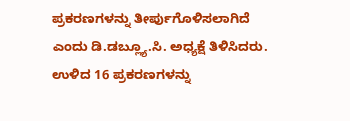ಪ್ರಕರಣಗಳನ್ನು ತೀರ್ಪುಗೊಳಿಸಲಾಗಿದೆ ಎಂದು ಡಿ.ಡಬ್ಲ್ಯೂ.ಸಿ. ಅಧ್ಯಕ್ಷೆ ತಿಳಿಸಿದರು. ಉಳಿದ 16 ಪ್ರಕರಣಗಳನ್ನು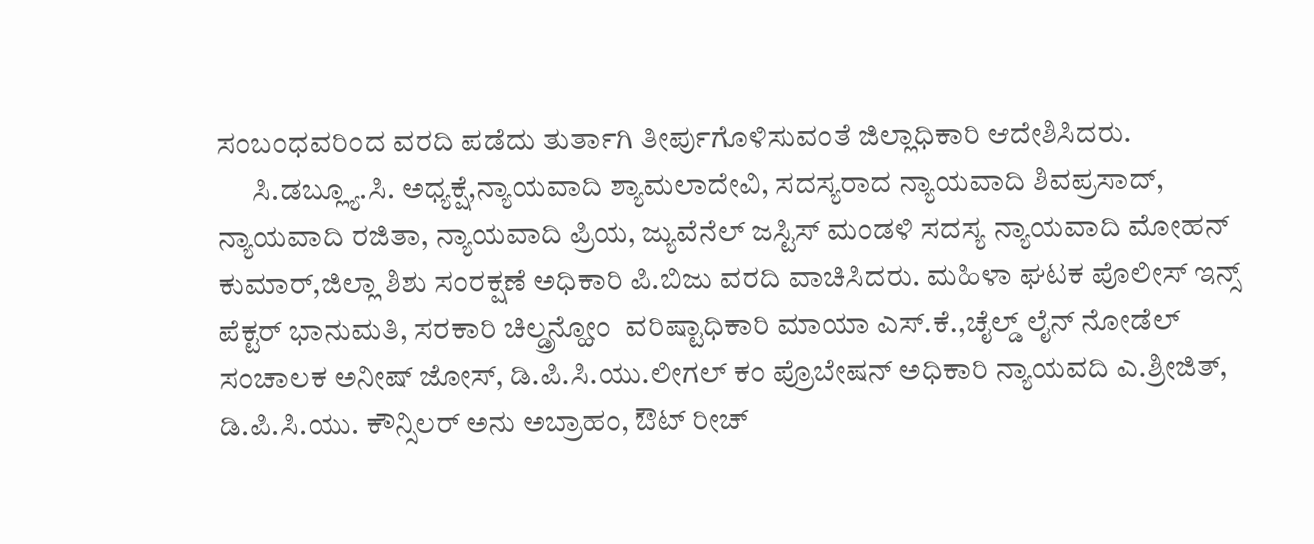ಸಂಬಂಧವರಿಂದ ವರದಿ ಪಡೆದು ತುರ್ತಾಗಿ ತೀರ್ಪುಗೊಳಿಸುವಂತೆ ಜಿಲ್ಲಾಧಿಕಾರಿ ಆದೇಶಿಸಿದರು.
      ಸಿ.ಡಬ್ಲ್ಯೂ.ಸಿ. ಅಧ್ಯಕ್ಷೆ,ನ್ಯಾಯವಾದಿ ಶ್ಯಾಮಲಾದೇವಿ, ಸದಸ್ಯರಾದ ನ್ಯಾಯವಾದಿ ಶಿವಪ್ರಸಾದ್, ನ್ಯಾಯವಾದಿ ರಜಿತಾ, ನ್ಯಾಯವಾದಿ ಪ್ರಿಯ, ಜ್ಯುವೆನೆಲ್ ಜಸ್ಟಿಸ್ ಮಂಡಳಿ ಸದಸ್ಯ ನ್ಯಾಯವಾದಿ ಮೋಹನ್ ಕುಮಾರ್,ಜಿಲ್ಲಾ ಶಿಶು ಸಂರಕ್ಷಣೆ ಅಧಿಕಾರಿ ಪಿ.ಬಿಜು ವರದಿ ವಾಚಿಸಿದರು. ಮಹಿಳಾ ಘಟಕ ಪೊಲೀಸ್ ಇನ್ಸ್ ಪೆಕ್ಟರ್ ಭಾನುಮತಿ, ಸರಕಾರಿ ಚಿಲ್ಡ್ರನ್ಹೋಂ  ವರಿಷ್ಟಾಧಿಕಾರಿ ಮಾಯಾ ಎಸ್.ಕೆ.,ಚೈಲ್ಡ್ ಲೈನ್ ನೋಡೆಲ್ ಸಂಚಾಲಕ ಅನೀಷ್ ಜೋಸ್, ಡಿ.ಪಿ.ಸಿ.ಯು.ಲೀಗಲ್ ಕಂ ಪ್ರೊಬೇಷನ್ ಅಧಿಕಾರಿ ನ್ಯಾಯವದಿ ಎ.ಶ್ರೀಜಿತ್, ಡಿ.ಪಿ.ಸಿ.ಯು. ಕೌನ್ಸಿಲರ್ ಅನು ಅಬ್ರಾಹಂ, ಔಟ್ ರೀಚ್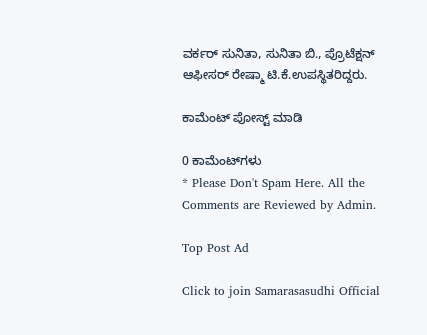ವರ್ಕರ್ ಸುನಿತಾ, ಸುನಿತಾ ಬಿ., ಪ್ರೊಟೆಕ್ಷನ್ ಆಫೀಸರ್ ರೇಷ್ಮಾ ಟಿ.ಕೆ.ಉಪಸ್ಥಿತರಿದ್ದರು.

ಕಾಮೆಂಟ್‌‌ ಪೋಸ್ಟ್‌ ಮಾಡಿ

0 ಕಾಮೆಂಟ್‌ಗಳು
* Please Don't Spam Here. All the Comments are Reviewed by Admin.

Top Post Ad

Click to join Samarasasudhi Official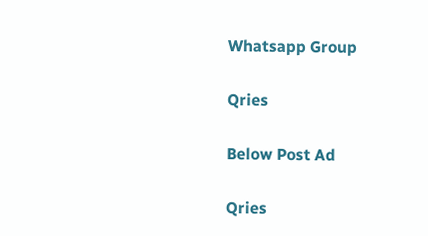Whatsapp Group

Qries

Below Post Ad

Qries